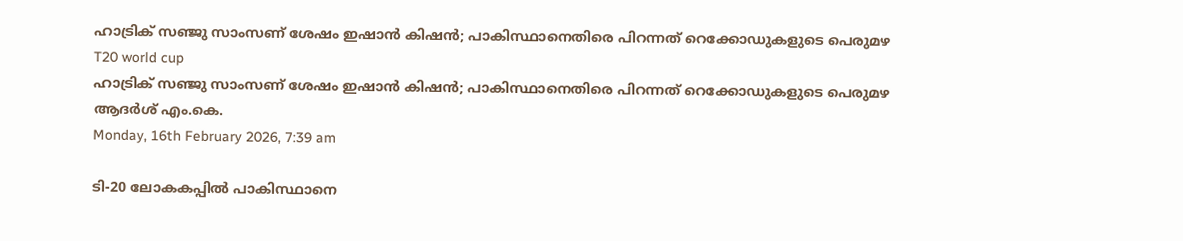ഹാട്രിക് സഞ്ജു സാംസണ് ശേഷം ഇഷാന്‍ കിഷന്‍; പാകിസ്ഥാനെതിരെ പിറന്നത് റെക്കോഡുകളുടെ പെരുമഴ
T20 world cup
ഹാട്രിക് സഞ്ജു സാംസണ് ശേഷം ഇഷാന്‍ കിഷന്‍; പാകിസ്ഥാനെതിരെ പിറന്നത് റെക്കോഡുകളുടെ പെരുമഴ
ആദര്‍ശ് എം.കെ.
Monday, 16th February 2026, 7:39 am

ടി-20 ലോകകപ്പില്‍ പാകിസ്ഥാനെ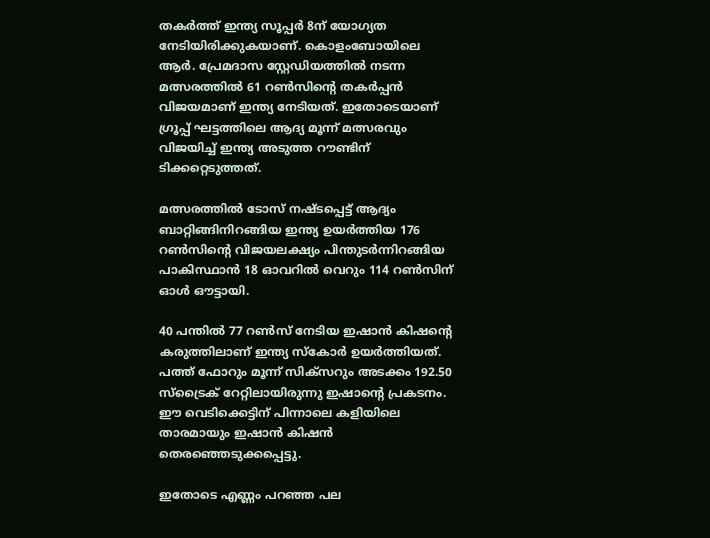തകര്‍ത്ത് ഇന്ത്യ സൂപ്പര്‍ 8ന് യോഗ്യത നേടിയിരിക്കുകയാണ്. കൊളംബോയിലെ ആര്‍. പ്രേമദാസ സ്റ്റേഡിയത്തില്‍ നടന്ന മത്സരത്തില്‍ 61 റണ്‍സിന്റെ തകര്‍പ്പന്‍ വിജയമാണ് ഇന്ത്യ നേടിയത്. ഇതോടെയാണ് ഗ്രൂപ്പ് ഘട്ടത്തിലെ ആദ്യ മൂന്ന് മത്സരവും വിജയിച്ച് ഇന്ത്യ അടുത്ത റൗണ്ടിന് ടിക്കറ്റെടുത്തത്.

മത്സരത്തില്‍ ടോസ് നഷ്ടപ്പെട്ട് ആദ്യം ബാറ്റിങ്ങിനിറങ്ങിയ ഇന്ത്യ ഉയര്‍ത്തിയ 176 റണ്‍സിന്റെ വിജയലക്ഷ്യം പിന്തുടര്‍ന്നിറങ്ങിയ പാകിസ്ഥാന്‍ 18 ഓവറില്‍ വെറും 114 റണ്‍സിന് ഓള്‍ ഔട്ടായി.

40 പന്തില്‍ 77 റണ്‍സ് നേടിയ ഇഷാന്‍ കിഷന്റെ കരുത്തിലാണ് ഇന്ത്യ സ്‌കോര്‍ ഉയര്‍ത്തിയത്. പത്ത് ഫോറും മൂന്ന് സിക്‌സറും അടക്കം 192.50 സ്‌ട്രൈക് റേറ്റിലായിരുന്നു ഇഷാന്റെ പ്രകടനം. ഈ വെടിക്കെട്ടിന് പിന്നാലെ കളിയിലെ താരമായും ഇഷാന്‍ കിഷന്‍ തെരഞ്ഞെടുക്കപ്പെട്ടു.

ഇതോടെ എണ്ണം പറഞ്ഞ പല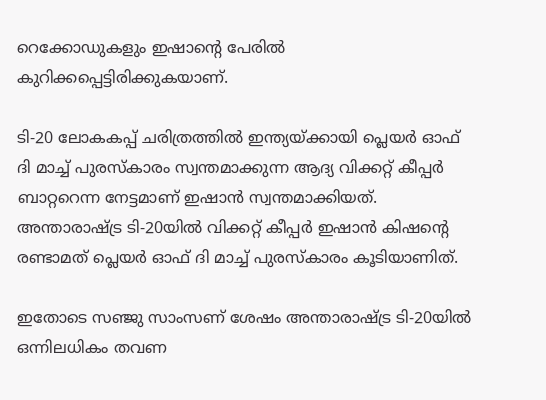റെക്കോഡുകളും ഇഷാന്റെ പേരില്‍ കുറിക്കപ്പെട്ടിരിക്കുകയാണ്.

ടി-20 ലോകകപ്പ് ചരിത്രത്തില്‍ ഇന്ത്യയ്ക്കായി പ്ലെയര്‍ ഓഫ് ദി മാച്ച് പുരസ്‌കാരം സ്വന്തമാക്കുന്ന ആദ്യ വിക്കറ്റ് കീപ്പര്‍ ബാറ്ററെന്ന നേട്ടമാണ് ഇഷാന്‍ സ്വന്തമാക്കിയത്. അന്താരാഷ്ട്ര ടി-20യില്‍ വിക്കറ്റ് കീപ്പര്‍ ഇഷാന്‍ കിഷന്റെ രണ്ടാമത് പ്ലെയര്‍ ഓഫ് ദി മാച്ച് പുരസ്‌കാരം കൂടിയാണിത്.

ഇതോടെ സഞ്ജു സാംസണ് ശേഷം അന്താരാഷ്ട്ര ടി-20യില്‍ ഒന്നിലധികം തവണ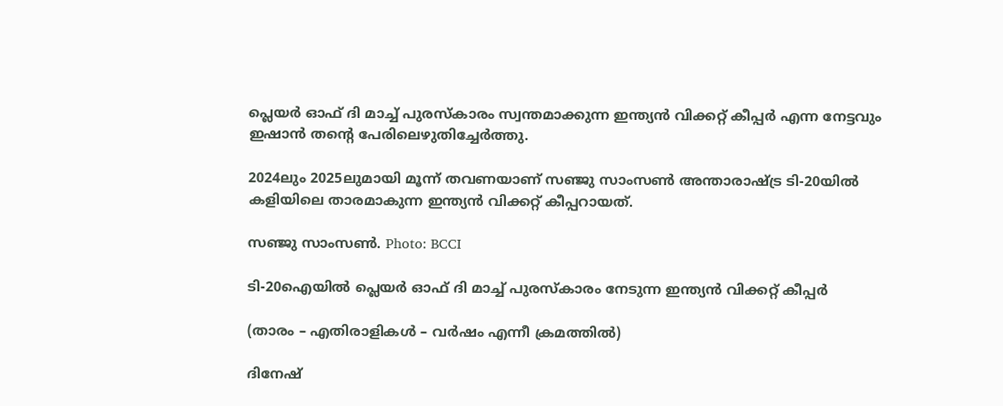പ്ലെയര്‍ ഓഫ് ദി മാച്ച് പുരസ്‌കാരം സ്വന്തമാക്കുന്ന ഇന്ത്യന്‍ വിക്കറ്റ് കീപ്പര്‍ എന്ന നേട്ടവും ഇഷാന്‍ തന്റെ പേരിലെഴുതിച്ചേര്‍ത്തു.

2024ലും 2025ലുമായി മൂന്ന് തവണയാണ് സഞ്ജു സാംസണ്‍ അന്താരാഷ്ട്ര ടി-20യില്‍ കളിയിലെ താരമാകുന്ന ഇന്ത്യന്‍ വിക്കറ്റ് കീപ്പറായത്.

സഞ്ജു സാംസണ്‍. Photo: BCCI

ടി-20ഐയില്‍ പ്ലെയര്‍ ഓഫ് ദി മാച്ച് പുരസ്‌കാരം നേടുന്ന ഇന്ത്യന്‍ വിക്കറ്റ് കീപ്പര്‍

(താരം – എതിരാളികള്‍ – വര്‍ഷം എന്നീ ക്രമത്തില്‍)

ദിനേഷ്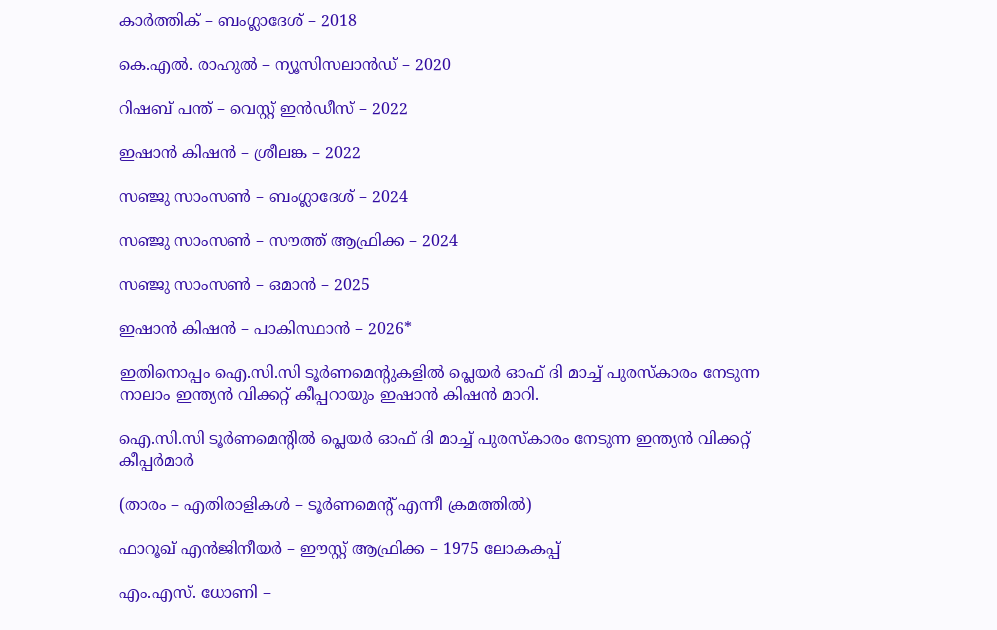കാര്‍ത്തിക് – ബംഗ്ലാദേശ് – 2018

കെ.എല്‍. രാഹുല്‍ – ന്യൂസിസലാന്‍ഡ് – 2020

റിഷബ് പന്ത് – വെസ്റ്റ് ഇന്‍ഡീസ് – 2022

ഇഷാന്‍ കിഷന്‍ – ശ്രീലങ്ക – 2022

സഞ്ജു സാംസണ്‍ – ബംഗ്ലാദേശ് – 2024

സഞ്ജു സാംസണ്‍ – സൗത്ത് ആഫ്രിക്ക – 2024

സഞ്ജു സാംസണ്‍ – ഒമാന്‍ – 2025

ഇഷാന്‍ കിഷന്‍ – പാകിസ്ഥാന്‍ – 2026*

ഇതിനൊപ്പം ഐ.സി.സി ടൂര്‍ണമെന്റുകളില്‍ പ്ലെയര്‍ ഓഫ് ദി മാച്ച് പുരസ്‌കാരം നേടുന്ന നാലാം ഇന്ത്യന്‍ വിക്കറ്റ് കീപ്പറായും ഇഷാന്‍ കിഷന്‍ മാറി.

ഐ.സി.സി ടൂര്‍ണമെന്റില്‍ പ്ലെയര്‍ ഓഫ് ദി മാച്ച് പുരസ്‌കാരം നേടുന്ന ഇന്ത്യന്‍ വിക്കറ്റ് കീപ്പര്‍മാര്‍

(താരം – എതിരാളികള്‍ – ടൂര്‍ണമെന്റ് എന്നീ ക്രമത്തില്‍)

ഫാറൂഖ് എന്‍ജിനീയര്‍ – ഈസ്റ്റ് ആഫ്രിക്ക – 1975 ലോകകപ്പ്

എം.എസ്. ധോണി –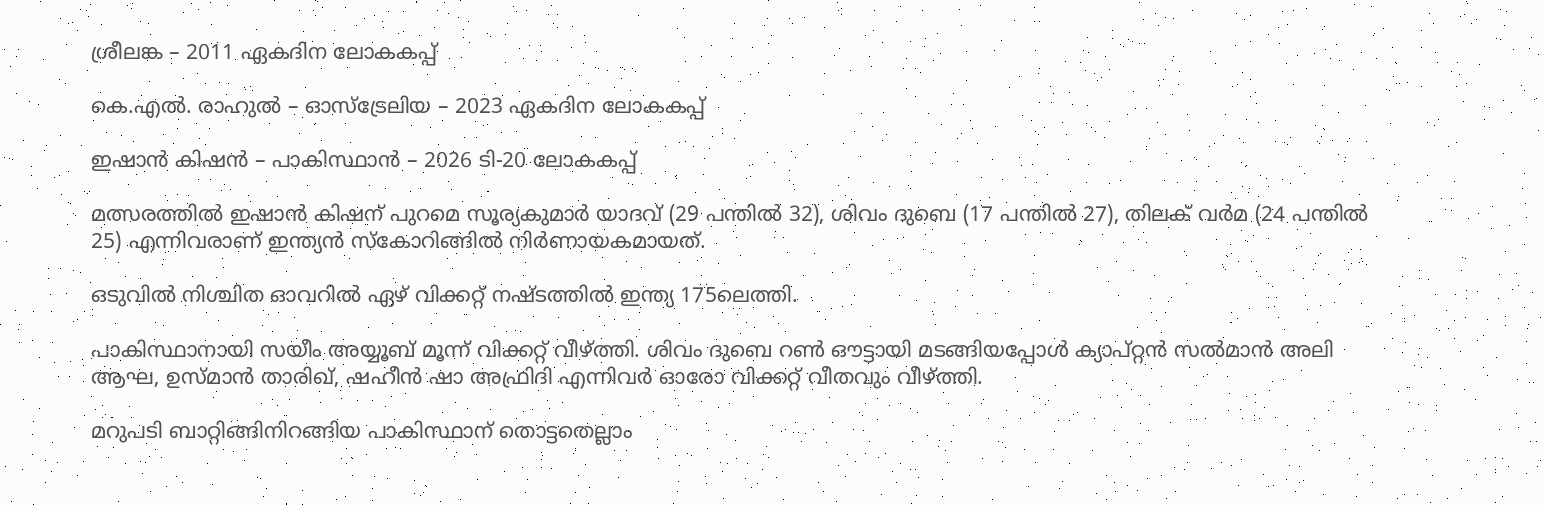ശ്രീലങ്ക – 2011 ഏകദിന ലോകകപ്പ്

കെ.എല്‍. രാഹുല്‍ – ഓസ്‌ട്രേലിയ – 2023 ഏകദിന ലോകകപ്പ്

ഇഷാന്‍ കിഷന്‍ – പാകിസ്ഥാന്‍ – 2026 ടി-20 ലോകകപ്പ്

മത്സരത്തില്‍ ഇഷാന്‍ കിഷന് പുറമെ സൂര്യകുമാര്‍ യാദവ് (29 പന്തില്‍ 32), ശിവം ദുബെ (17 പന്തില്‍ 27), തിലക് വര്‍മ (24 പന്തില്‍ 25) എന്നിവരാണ് ഇന്ത്യന്‍ സ്‌കോറിങ്ങില്‍ നിര്‍ണായകമായത്.

ഒടുവില്‍ നിശ്ചിത ഓവറില്‍ ഏഴ് വിക്കറ്റ് നഷ്ടത്തില്‍ ഇന്ത്യ 175ലെത്തി.

പാകിസ്ഥാനായി സയീം അയ്യൂബ് മൂന്ന് വിക്കറ്റ് വീഴ്ത്തി. ശിവം ദുബെ റണ്‍ ഔട്ടായി മടങ്ങിയപ്പോള്‍ ക്യാപ്റ്റന്‍ സല്‍മാന്‍ അലി ആഘ, ഉസ്മാന്‍ താരിഖ്, ഷഹീന്‍ ഷാ അഫ്രിദി എന്നിവര്‍ ഓരോ വിക്കറ്റ് വീതവും വീഴ്ത്തി.

മറുപടി ബാറ്റിങ്ങിനിറങ്ങിയ പാകിസ്ഥാന് തൊട്ടതെല്ലാം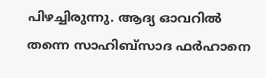പിഴച്ചിരുന്നു. ആദ്യ ഓവറില്‍ തന്നെ സാഹിബ്‌സാദ ഫര്‍ഹാനെ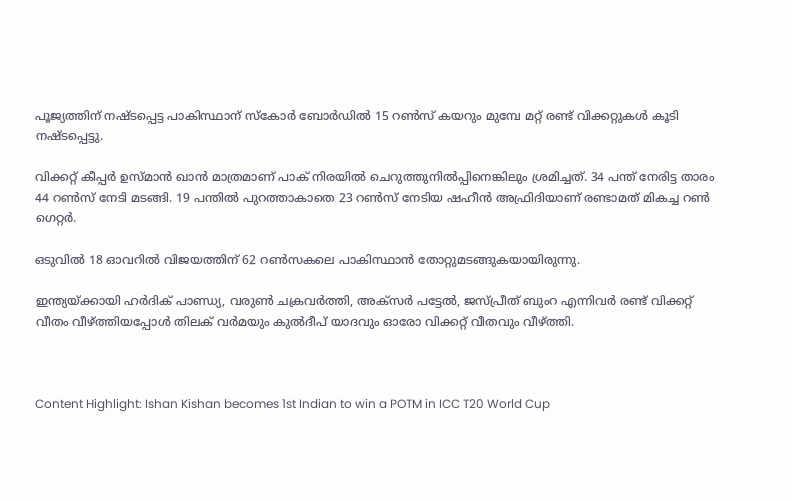പൂജ്യത്തിന് നഷ്ടപ്പെട്ട പാകിസ്ഥാന് സ്‌കോര്‍ ബോര്‍ഡില്‍ 15 റണ്‍സ് കയറും മുമ്പേ മറ്റ് രണ്ട് വിക്കറ്റുകള്‍ കൂടി നഷ്ടപ്പെട്ടു.

വിക്കറ്റ് കീപ്പര്‍ ഉസ്മാന്‍ ഖാന്‍ മാത്രമാണ് പാക് നിരയില്‍ ചെറുത്തുനില്‍പ്പിനെങ്കിലും ശ്രമിച്ചത്. 34 പന്ത് നേരിട്ട താരം 44 റണ്‍സ് നേടി മടങ്ങി. 19 പന്തില്‍ പുറത്താകാതെ 23 റണ്‍സ് നേടിയ ഷഹീന്‍ അഫ്രിദിയാണ് രണ്ടാമത് മികച്ച റണ്‍ ഗെറ്റര്‍.

ഒടുവില്‍ 18 ഓവറില്‍ വിജയത്തിന് 62 റണ്‍സകലെ പാകിസ്ഥാന്‍ തോറ്റുമടങ്ങുകയായിരുന്നു.

ഇന്ത്യയ്ക്കായി ഹര്‍ദിക് പാണ്ഡ്യ, വരുണ്‍ ചക്രവര്‍ത്തി, അക്‌സര്‍ പട്ടേല്‍, ജസ്പ്രീത് ബുംറ എന്നിവര്‍ രണ്ട് വിക്കറ്റ് വീതം വീഴ്ത്തിയപ്പോള്‍ തിലക് വര്‍മയും കുല്‍ദീപ് യാദവും ഓരോ വിക്കറ്റ് വീതവും വീഴ്ത്തി.



Content Highlight: Ishan Kishan becomes 1st Indian to win a POTM in ICC T20 World Cup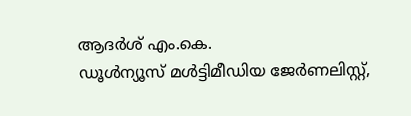ആദര്‍ശ് എം.കെ.
ഡൂള്‍ന്യൂസ് മള്‍ട്ടിമീഡിയ ജേര്‍ണലിസ്റ്റ്,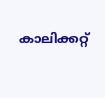കാലിക്കറ്റ്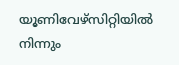യൂണിവേഴ്സിറ്റിയില്‍ നിന്നും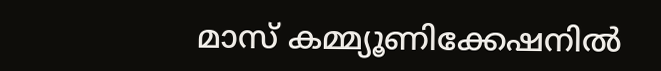മാസ് കമ്മ്യൂണിക്കേഷനില്‍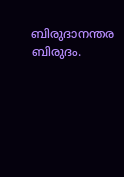ബിരുദാനന്തര ബിരുദം.